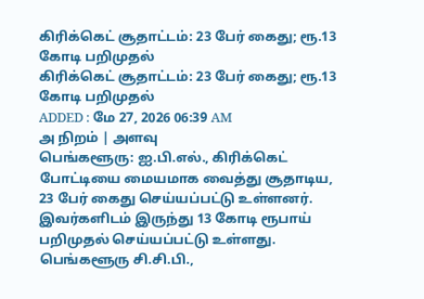கிரிக்கெட் சூதாட்டம்: 23 பேர் கைது; ரூ.13 கோடி பறிமுதல்
கிரிக்கெட் சூதாட்டம்: 23 பேர் கைது; ரூ.13 கோடி பறிமுதல்
ADDED : மே 27, 2026 06:39 AM
அ நிறம் | அளவு
பெங்களூரு: ஐ.பி.எல்., கிரிக்கெட் போட்டியை மையமாக வைத்து சூதாடிய, 23 பேர் கைது செய்யப்பட்டு உள்ளனர். இவர்களிடம் இருந்து 13 கோடி ரூபாய் பறிமுதல் செய்யப்பட்டு உள்ளது.
பெங்களூரு சி.சி.பி.,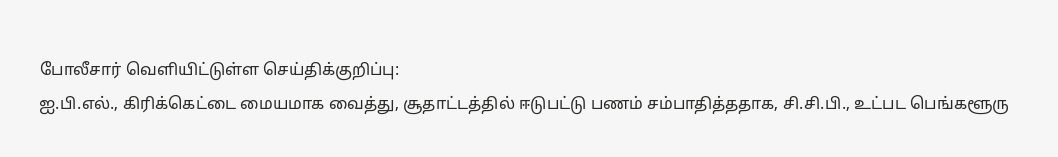போலீசார் வெளியிட்டுள்ள செய்திக்குறிப்பு:
ஐ.பி.எல்., கிரிக்கெட்டை மையமாக வைத்து, சூதாட்டத்தில் ஈடுபட்டு பணம் சம்பாதித்ததாக, சி.சி.பி., உட்பட பெங்களூரு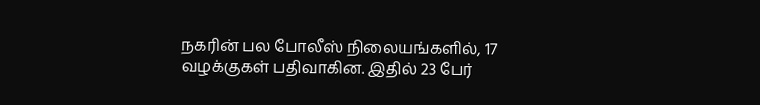நகரின் பல போலீஸ் நிலையங்களில், 17 வழக்குகள் பதிவாகின. இதில் 23 பேர்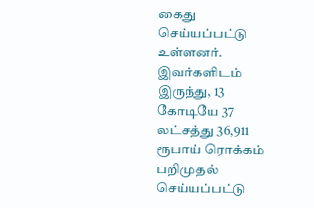கைது செய்யப்பட்டு உள்ளனர்.
இவர்களிடம் இருந்து, 13 கோடியே 37 லட்சத்து 36,911 ரூபாய் ரொக்கம் பறிமுதல் செய்யப்பட்டு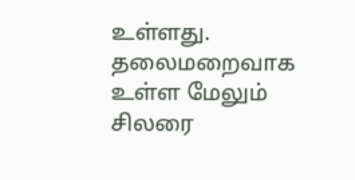உள்ளது. தலைமறைவாக உள்ள மேலும் சிலரை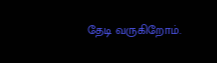தேடி வருகிறோம்.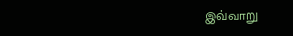இவ்வாறு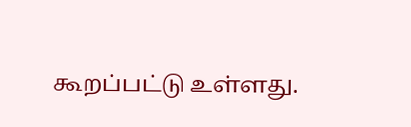கூறப்பட்டு உள்ளது.